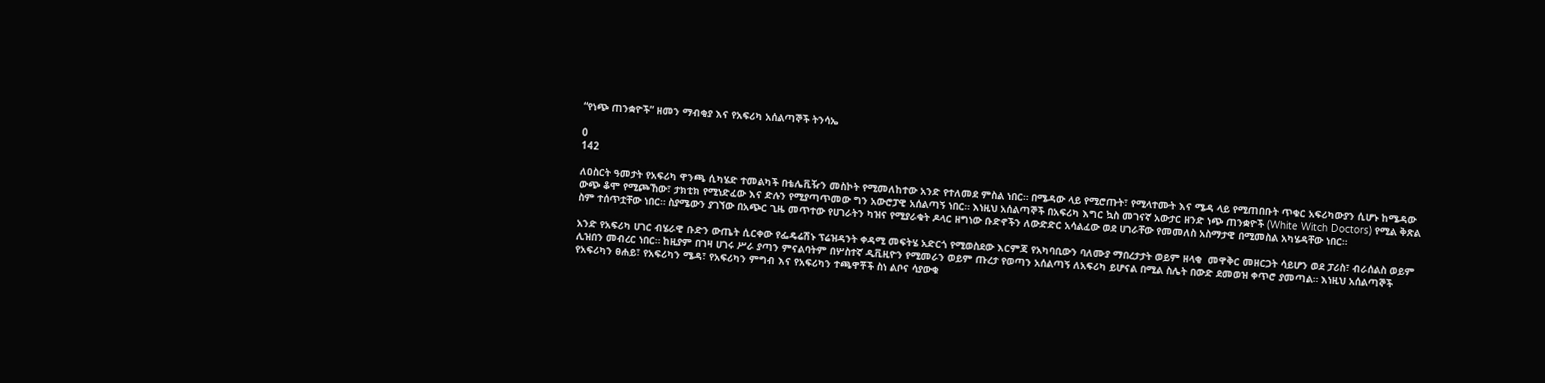“የነጭ ጠንቋዮች” ዘመን ማብቂያ እና የአፍሪካ አሰልጣኞች ትንሳኤ

0
142

ለዐስርት ዓመታት የአፍሪካ ዋንጫ ሲካሄድ ተመልካች በቴሌቪዥን መስኮት የሚመለከተው አንድ የተለመደ ምስል ነበር። በሜዳው ላይ የሚሮጡት፣ የሚላተሙት እና ሜዳ ላይ የሚጠበቡት ጥቁር አፍሪካውያን ሲሆኑ ከሜዳው ውጭ ቆሞ የሚጮኸው፣ ታክቲክ የሚነድፈው እና ድሉን የሚያጣጥመው ግን አውሮፓዊ አሰልጣኝ ነበር። እነዚህ አሰልጣኞች በአፍሪካ እግር ኳስ መገናኛ አውታር ዘንድ ነጭ ጠንቋዮች (White Witch Doctors) የሚል ቅጽል ስም ተሰጥቷቸው ነበር። ስያሜውን ያገኘው በአጭር ጊዜ መጥተው የሀገራትን ካዝና የሚያራቁት ዶላር ዘግነው ቡድኖችን ለውድድር አሳልፈው ወደ ሀገራቸው የመመለስ አስማታዊ በሚመስል አካሄዳቸው ነበር።

አንድ የአፍሪካ ሀገር ብሄራዊ ቡድን ውጤት ሲርቀው የፌዴሬሽኑ ፕሬዝዳንት ቀዳሚ መፍትሄ አድርጎ የሚወስደው እርምጃ የአካባቢውን ባለሙያ ማበረታታት ወይም ዘላቂ  መዋቅር መዘርጋት ሳይሆን ወደ ፓሪስ፣ ብራሰልስ ወይም ሊዝበን መብረር ነበር። ከዚያም በገዛ ሀገሩ ሥራ ያጣን ምናልባትም በሦስተኛ ዲቪዚዮን የሚመራን ወይም ጡረታ የወጣን አሰልጣኝ ለአፍሪካ ይሆናል በሚል ስሌት በውድ ደመወዝ ቀጥሮ ያመጣል። እነዚህ አሰልጣኞች የአፍሪካን ፀሐይ፣ የአፍሪካን ሜዳ፣ የአፍሪካን ምግብ እና የአፍሪካን ተጫዋቾች ስነ ልቦና ሳያውቁ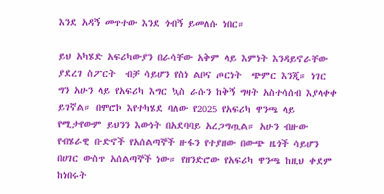እንደ አዳኝ መጥተው እንደ ጎብኝ ይመለሱ ነበር።

ይህ አካሄድ አፍሪካውያን በራሳቸው አቅም ላይ እምነት እንዳይኖራቸው ያደረገ ስፖርት  ብቻ ሳይሆን የስነ ልቦና ጦርነት  ጭምር እንጂ። ነገር ግን አሁን ላይ የአፍሪካ እግር ኳስ ራሱን ከቅኝ ግዛት አስተሳሰብ እያላቀቀ ይገኛል። በሞሮኮ እየተካሄደ ባለው የ2025 የአፍሪካ ዋንጫ ላይ የሚታየውም ይህንን እውነት በአደባባይ አረጋግጧል። አሁን ብዙው የብሄራዊ ቡድኖች የአሰልጣኞች ዙፋን የተያዘው በውጭ ዜጎች ሳይሆን በሀገር ውስጥ አሰልጣኞች ነው። የዘንድሮው የአፍሪካ ዋንጫ ከዚህ ቀደም ከነበሩት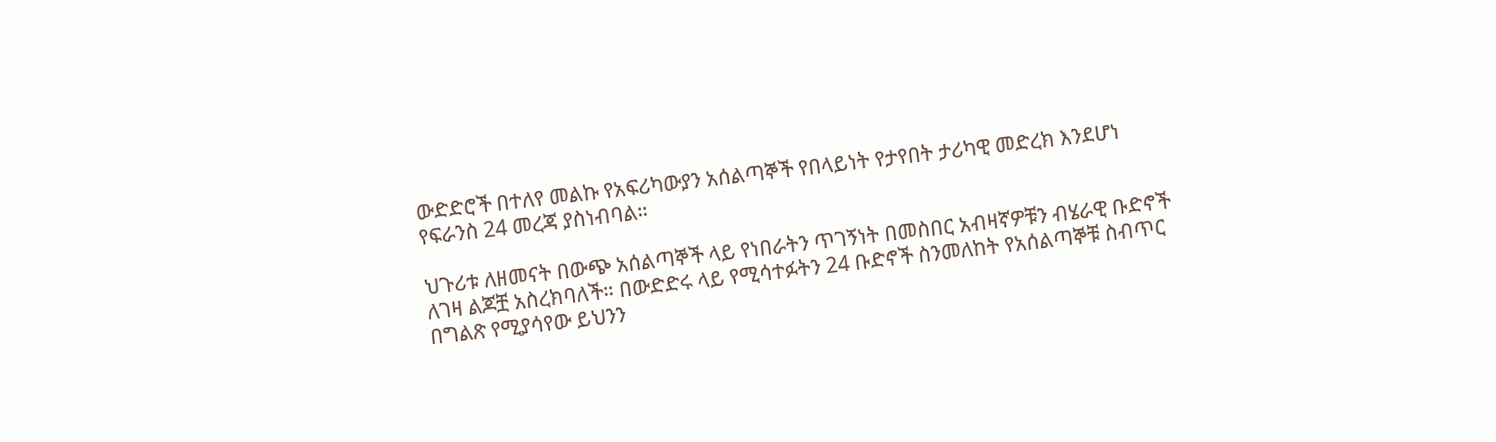ውድድሮች በተለየ መልኩ የአፍሪካውያን አሰልጣኞች የበላይነት የታየበት ታሪካዊ መድረክ እንደሆነ የፍራንስ 24 መረጃ ያስነብባል።

ህጉሪቱ ለዘመናት በውጭ አሰልጣኞች ላይ የነበራትን ጥገኝነት በመስበር አብዛኛዎቹን ብሄራዊ ቡድኖች ለገዛ ልጆቿ አስረክባለች። በውድድሩ ላይ የሚሳተፉትን 24 ቡድኖች ስንመለከት የአሰልጣኞቹ ስብጥር በግልጽ የሚያሳየው ይህንን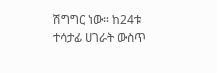ሽግግር ነው። ከ24ቱ ተሳታፊ ሀገራት ውስጥ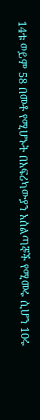14ቱ ወይም 58 በመቶ የሚሆኑት በአፍሪካውያን አሰልጣኞች የሚመሩ ሲሆን 10ሩ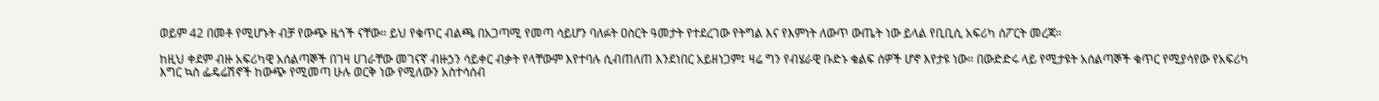ወይም 42 በመቶ የሚሆኑት ብቻ የውጭ ዜጎች ናቸው። ይህ የቁጥር ብልጫ በአጋጣሚ የመጣ ሳይሆን ባለፉት ዐስርት ዓመታት የተደረገው የትግል እና የእምነት ለውጥ ውጤት ነው ይላል የቢቢሲ አፍሪካ ሰፖርት መረጃ።

ከዚህ ቀደም ብዙ አፍሪካዊ አሰልጣኞች በገዛ ሀገራቸው መገናኛ ብዙኃን ሳይቀር ብቃት የላቸውም እየተባሉ ሲብጠለጠ እንደነበር አይዘነጋም፤ ዛሬ ግን የብሄራዊ ቡድኑ ቁልፍ ሰዎች ሆኖ እየታዩ ነው። በውድድሩ ላይ የሚታዩት አሰልጣኞች ቁጥር የሚያሳየው የአፍሪካ እግር ኳስ ፌዴሬሽኖች ከውጭ የሚመጣ ሁሉ ወርቅ ነው የሚለውን አስተሳሰብ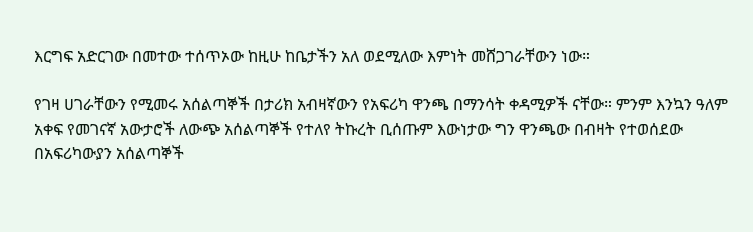እርግፍ አድርገው በመተው ተሰጥኦው ከዚሁ ከቤታችን አለ ወደሚለው እምነት መሸጋገራቸውን ነው።

የገዛ ሀገራቸውን የሚመሩ አሰልጣኞች በታሪክ አብዛኛውን የአፍሪካ ዋንጫ በማንሳት ቀዳሚዎች ናቸው። ምንም እንኳን ዓለም አቀፍ የመገናኛ አውታሮች ለውጭ አሰልጣኞች የተለየ ትኩረት ቢሰጡም እውነታው ግን ዋንጫው በብዛት የተወሰደው በአፍሪካውያን አሰልጣኞች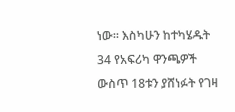ነው። እስካሁን ከተካሄዱት 34 የአፍሪካ ዋንጫዎች ውስጥ 18ቱን ያሸነፉት የገዛ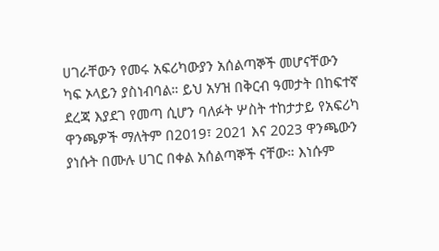ሀገራቸውን የመሩ አፍሪካውያን አሰልጣኞች መሆናቸውን ካፍ ኦላይን ያስነብባል። ይህ አሃዝ በቅርብ ዓመታት በከፍተኛ ደረጃ እያደገ የመጣ ሲሆን ባለፉት ሦስት ተከታታይ የአፍሪካ ዋንጫዎች ማለትም በ2019፣ 2021 እና 2023 ዋንጫውን ያነሱት በሙሉ ሀገር በቀል አሰልጣኞች ናቸው። እነሱም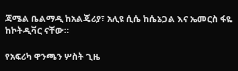ጃሜል ቤልማዲ ከአልጄሪያ፣ አሊዩ ሲሴ ከሴኔጋል እና ኤመርስ ፋዬ ከኮትዲቫር ናቸው።

የአፍሪካ ዋንጫን ሦስት ጊዜ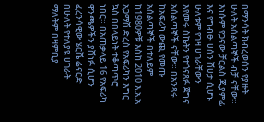በማንሳት ክብረወሰን የያዙት ሁለት አሰልጣኞች ብቻ ናቸው። እነሱም የጋናው ቻርልስ ጂያምፊ እና የግብፁ ሀሰን ሸሀታ ሲሆኑ ሁለቱም የገዛ ሀገራቸውን እየመሩ ስኬትን የተጎናጸፉ ጀግና አሰልጣኞች ናቸው። በአንጻሩ ከአፍሪካ ውጪ የመጡ አሰልጣኞች በተለይም ከ1980ዎቹ እስከ 2010 እ.አ.አ አጋማሽ ድረስ የአፍሪካን እግር ኳስ በበላይነት ተቆጣጥሮ ነበር። በአጠቃላይ 16 የአፍሪካ ዋንጫዎችን ያሸነፉ ሲሆን ፈረንሳዊው ሄርቬ ሬናርድ በሁለት የተለያዩ ሀገራት ማለትም በዛምቢያ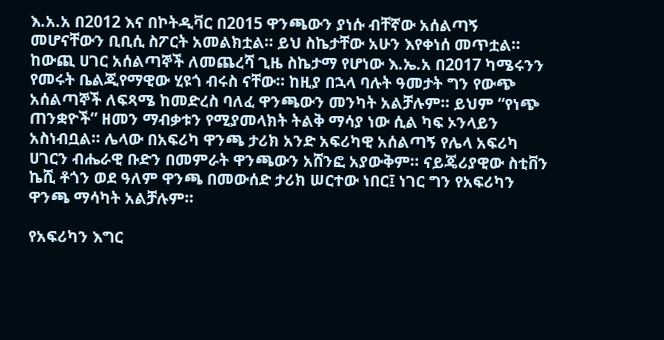እ.አ.አ በ2012 እና በኮትዲቫር በ2015 ዋንጫውን ያነሱ ብቸኛው አሰልጣኝ መሆናቸውን ቢቢሲ ስፖርት አመልክቷል። ይህ ስኬታቸው አሁን እየቀነሰ መጥቷል። ከውጪ ሀገር አሰልጣኞች ለመጨረሻ ጊዜ ስኬታማ የሆነው እ.ኤ.አ በ2017 ካሜሩንን የመሩት ቤልጂየማዊው ሂዩጎ ብሩስ ናቸው። ከዚያ በኋላ ባሉት ዓመታት ግን የውጭ አሰልጣኞች ለፍጻሜ ከመድረስ ባለፈ ዋንጫውን መንካት አልቻሉም። ይህም “የነጭ ጠንቋዮች” ዘመን ማብቃቱን የሚያመላክት ትልቅ ማሳያ ነው ሲል ካፍ ኦንላይን አስነብቧል። ሌላው በአፍሪካ ዋንጫ ታሪክ አንድ አፍሪካዊ አሰልጣኝ የሌላ አፍሪካ ሀገርን ብሔራዊ ቡድን በመምራት ዋንጫውን አሸንፎ አያውቅም። ናይጄሪያዊው ስቲቨን ኬሺ ቶጎን ወደ ዓለም ዋንጫ በመውሰድ ታሪክ ሠርተው ነበር፤ ነገር ግን የአፍሪካን ዋንጫ ማሳካት አልቻሉም።

የአፍሪካን እግር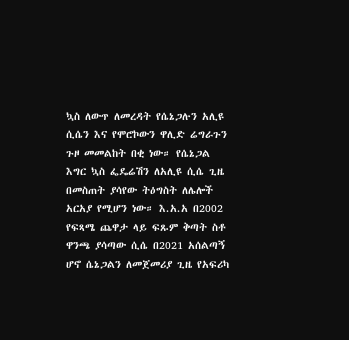ኳስ ለውጥ ለመረዳት የሴኔጋሉን አሊዩ ሲሴን እና የሞሮኮውን ዋሊድ ሬግራጉን ጉዞ መመልከት በቂ ነው። የሴኔጋል እግር ኳስ ፌዴሬሽን ለአሊዩ ሲሴ ጊዜ በመስጠት ያሳየው ትዕግስት ለሌሎች አርአያ የሚሆን ነው። እ.አ.አ በ2002 የፍጻሜ ጨዋታ ላይ ፍጹም ቅጣት ስቶ ዋንጫ ያሳጣው ሲሴ በ2021 አሰልጣኝ ሆኖ ሴኔጋልን ለመጀመሪያ ጊዜ የአፍሪካ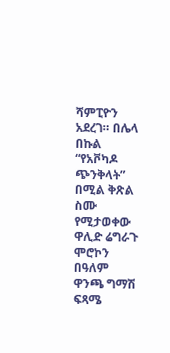ሻምፒዮን አደረገ። በሌላ በኩል “የአቮካዶ ጭንቅላት” በሚል ቅጽል ስሙ የሚታወቀው ዋሊድ ሬግራጉ ሞሮኮን በዓለም ዋንጫ ግማሽ ፍጻሜ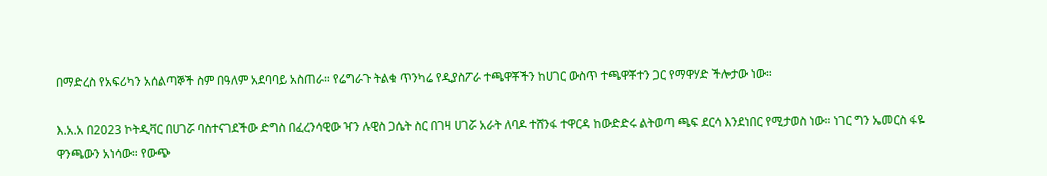በማድረስ የአፍሪካን አሰልጣኞች ስም በዓለም አደባባይ አስጠራ። የሬግራጉ ትልቁ ጥንካሬ የዲያስፖራ ተጫዋቾችን ከሀገር ውስጥ ተጫዋቾተን ጋር የማዋሃድ ችሎታው ነው።

እ.አ.አ በ2023 ኮትዲቫር በሀገሯ ባስተናገደችው ድግስ በፈረንሳዊው ዣን ሉዊስ ጋሴት ስር በገዛ ሀገሯ አራት ለባዶ ተሸንፋ ተዋርዳ ከውድድሩ ልትወጣ ጫፍ ደርሳ እንደነበር የሚታወስ ነው። ነገር ግን ኤመርስ ፋዬ ዋንጫውን አነሳው። የውጭ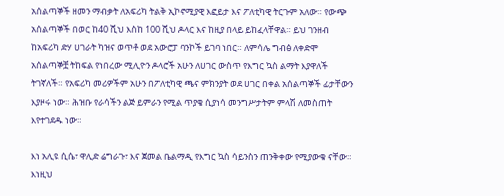አሰልጣኞች ዘመን ማብቃት ለአፍሪካ ትልቅ ኢኮኖሚያዊ እፎይታ እና ፖለቲካዊ ትርጉም አለው። የውጭ አሰልጣኞች በወር ከ40 ሺህ እስከ 100 ሺህ ዶላር እና ከዚያ በላይ ይከፈላቸዋል። ይህ ገንዘብ ከአፍሪካ ድሃ ሀገራት ካዝና ወጥቶ ወደ አውሮፓ ባንኮች ይገባ ነበር። ለምሳሌ ግብፅ ለቀድሞ አሰልጣኞቿ ትከፍል የነበረው ሚሊዮን ዶላሮች አሁን ለሀገር ውስጥ የእግር ኳስ ልማት እያዋለች ትገኛለች። የአፍሪካ መሪዎችም አሁን በፖለቲካዊ ጫና ምክንያት ወደ ሀገር በቀል አሰልጣኞች ፊታቸውን እያዞሩ ነው። ሕዝቡ የራሳችን ልጅ ይምራን የሚል ጥያቄ ሲያነሳ መንግሥታትም ምላሽ ለመስጠት እየተገደዱ ነው።

እነ አሊዩ ሲሴ፣ ዋሊድ ሬግራጉ፣ እና ጀመል ቤልማዲ የእግር ኳስ ሳይንስን ጠንቅቀው የሚያውቁ ናቸው። እነዚህ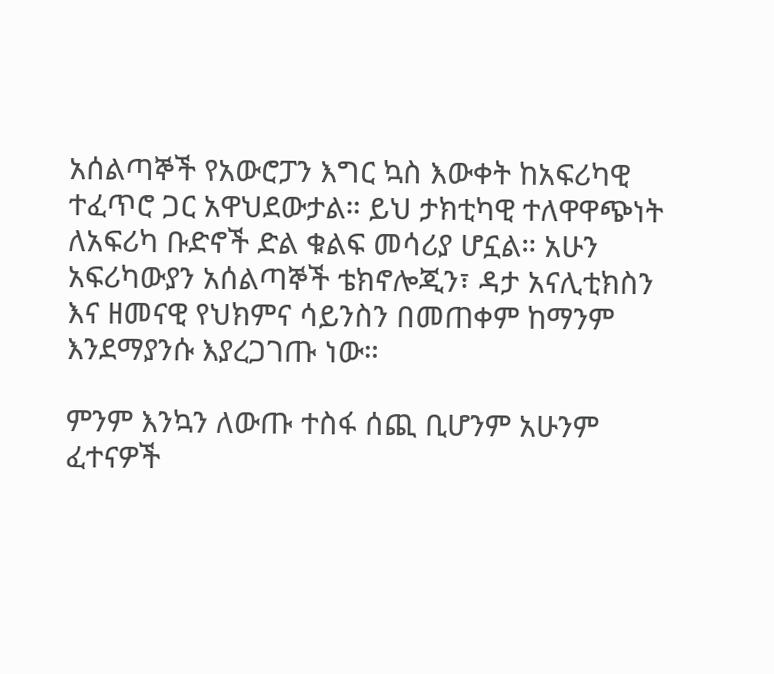አሰልጣኞች የአውሮፓን እግር ኳስ እውቀት ከአፍሪካዊ ተፈጥሮ ጋር አዋህደውታል። ይህ ታክቲካዊ ተለዋዋጭነት ለአፍሪካ ቡድኖች ድል ቁልፍ መሳሪያ ሆኗል። አሁን አፍሪካውያን አሰልጣኞች ቴክኖሎጂን፣ ዳታ አናሊቲክስን እና ዘመናዊ የህክምና ሳይንስን በመጠቀም ከማንም እንደማያንሱ እያረጋገጡ ነው።

ምንም እንኳን ለውጡ ተስፋ ሰጪ ቢሆንም አሁንም ፈተናዎች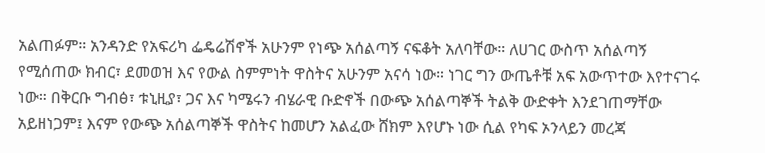አልጠፉም። አንዳንድ የአፍሪካ ፌዴሬሽኖች አሁንም የነጭ አሰልጣኝ ናፍቆት አለባቸው። ለሀገር ውስጥ አሰልጣኝ የሚሰጠው ክብር፣ ደመወዝ እና የውል ስምምነት ዋስትና አሁንም አናሳ ነው። ነገር ግን ውጤቶቹ አፍ አውጥተው እየተናገሩ ነው። በቅርቡ ግብፅ፣ ቱኒዚያ፣ ጋና እና ካሜሩን ብሄራዊ ቡድኖች በውጭ አሰልጣኞች ትልቅ ውድቀት እንደገጠማቸው አይዘነጋም፤ እናም የውጭ አሰልጣኞች ዋስትና ከመሆን አልፈው ሸክም እየሆኑ ነው ሲል የካፍ ኦንላይን መረጃ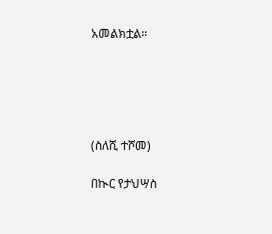አመልክቷል።





(ስለሺ ተሾመ)

በኲር የታህሣስ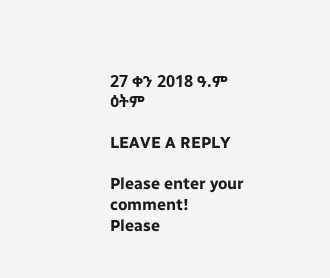27 ቀን 2018 ዓ.ም  ዕትም

LEAVE A REPLY

Please enter your comment!
Please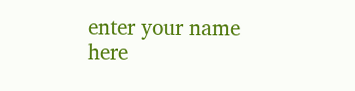enter your name here